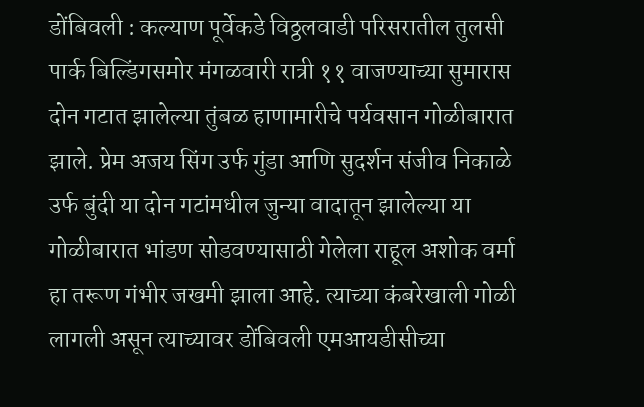डोंबिवली : कल्याण पूर्वेकडे विठ्ठलवाडी परिसरातील तुलसी पार्क बिल्डिंगसमोर मंगळवारी रात्री ११ वाजण्याच्या सुमारास दोन गटात झालेल्या तुंबळ हाणामारीचे पर्यवसान गोळीबारात झाले. प्रेम अजय सिंग उर्फ गुंडा आणि सुदर्शन संजीव निकाळे उर्फ बुंदी या दोन गटांमधील जुन्या वादातून झालेल्या या गोळीबारात भांडण सोडवण्यासाठी गेलेला राहूल अशोक वर्मा हा तरूण गंभीर जखमी झाला आहे. त्याच्या कंबरेखाली गोळी लागली असून त्याच्यावर डोंबिवली एमआयडीसीच्या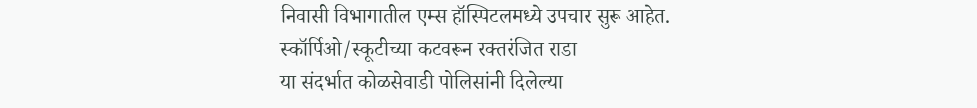निवासी विभागातील एम्स हॉस्पिटलमध्ये उपचार सुरू आहेत.
स्कॉर्पिओ/स्कूटीच्या कटवरून रक्तरंजित राडा
या संदर्भात कोळसेवाडी पोलिसांनी दिलेल्या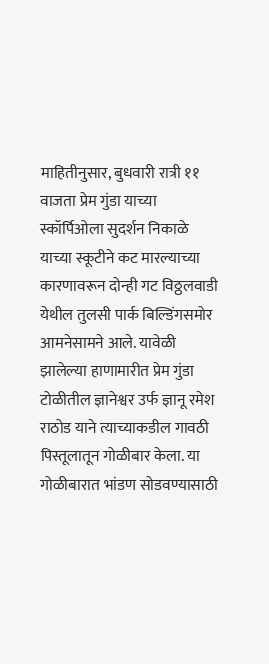माहितीनुसार, बुधवारी रात्री ११ वाजता प्रेम गुंडा याच्या स्कॉर्पिओला सुदर्शन निकाळे याच्या स्कूटीने कट मारल्याच्या कारणावरून दोन्ही गट विठ्ठलवाडी येथील तुलसी पार्क बिल्डिंगसमोर आमनेसामने आले. यावेळी झालेल्या हाणामारीत प्रेम गुंडा टोळीतील ज्ञानेश्वर उर्फ ज्ञानू रमेश राठोड याने त्याच्याकडील गावठी पिस्तूलातून गोळीबार केला. या गोळीबारात भांडण सोडवण्यासाठी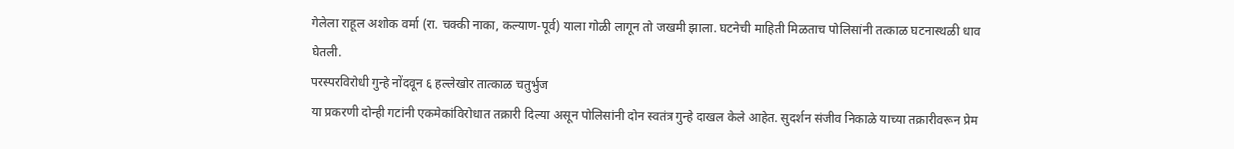गेलेला राहूल अशोक वर्मा (रा. चक्की नाका, कल्याण-पूर्व) याला गोळी लागून तो जखमी झाला. घटनेची माहिती मिळताच पोलिसांनी तत्काळ घटनास्थळी धाव घेतली.
परस्परविरोधी गुन्हे नोंदवून ६ हल्लेखोर तात्काळ चतुर्भुज
या प्रकरणी दोन्ही गटांनी एकमेकांविरोधात तक्रारी दिल्या असून पोलिसांनी दोन स्वतंत्र गुन्हे दाखल केले आहेत. सुदर्शन संजीव निकाळे याच्या तक्रारीवरून प्रेम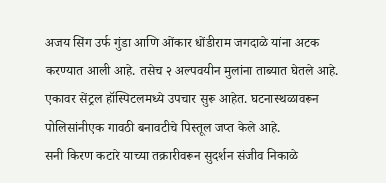अजय सिंग उर्फ गुंडा आणि ओंकार धोंडीराम जगदाळे यांना अटक करण्यात आली आहे. तसेच २ अल्पवयीन मुलांना ताब्यात घेतले आहे. एकावर सेंट्रल हॉस्पिटलमध्ये उपचार सुरू आहेत. घटनास्थळावरून पोलिसांनीएक गावठी बनावटीचे पिस्तूल जप्त केले आहे.
सनी किरण कटारे याच्या तक्रारीवरून सुदर्शन संजीव निकाळे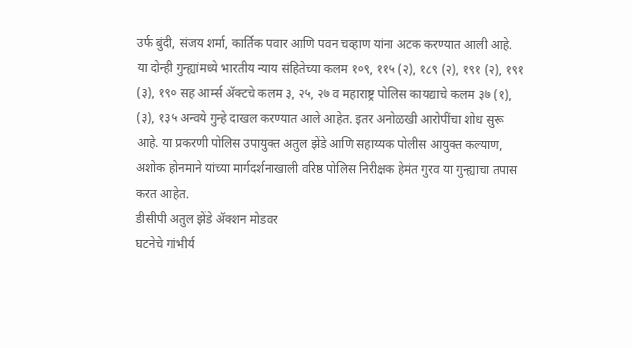उर्फ बुंदी, संजय शर्मा, कार्तिक पवार आणि पवन चव्हाण यांना अटक करण्यात आली आहे. या दोन्ही गुन्ह्यांमध्ये भारतीय न्याय संहितेच्या कलम १०९, ११५ (२), १८९ (२), १९१ (२), १९१ (३), १९० सह आर्म्स ॲक्टचे कलम ३, २५, २७ व महाराष्ट्र पोलिस कायद्याचे कलम ३७ (१), (३), १३५ अन्वये गुन्हे दाखल करण्यात आले आहेत. इतर अनोळखी आरोपींचा शोध सुरू आहे. या प्रकरणी पोलिस उपायुक्त अतुल झेंडे आणि सहाय्यक पोलीस आयुक्त कल्याण, अशोक होनमाने यांच्या मार्गदर्शनाखाली वरिष्ठ पोलिस निरीक्षक हेमंत गुरव या गुन्ह्याचा तपास करत आहेत.
डीसीपी अतुल झेंडे ॲक्शन मोडवर
घटनेचे गांभीर्य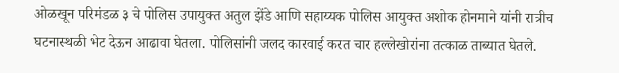ओळखून परिमंडळ ३ चे पोलिस उपायुक्त अतुल झेंडे आणि सहाय्यक पोलिस आयुक्त अशोक होनमाने यांनी रात्रीच घटनास्थळी भेट देऊन आढावा घेतला. पोलिसांनी जलद कारवाई करत चार हल्लेखोरांना तत्काळ ताब्यात घेतले.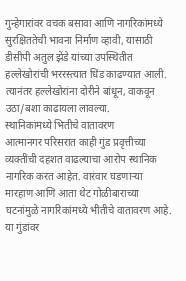गुन्हेगारांवर वचक बसावा आणि नागरिकांमध्ये सुरक्षिततेची भावना निर्माण व्हावी, यासाठी डीसीपी अतुल झेंडे यांच्या उपस्थितीत हल्लेखोरांची भररस्त्यात धिंड काढण्यात आली. त्यानंतर हल्लेखोरांना दोरीने बांधून, वाकवून उठा/बशा काढायला लावल्या.
स्थानिकांमध्ये भितीचे वातावरण
आत्मानगर परिसरात काही गुंड प्रवृत्तीच्या व्यक्तींची दहशत वाढल्याचा आरोप स्थानिक नागरिक करत आहेत. वारंवार घडणाऱ्या मारहाण आणि आता थेट गोळीबाराच्या घटनांमुळे नागरिकांमध्ये भीतीचे वातावरण आहे. या गुंडांवर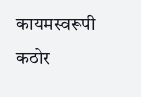कायमस्वरूपी कठोर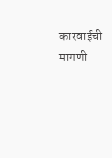कारवाईची मागणी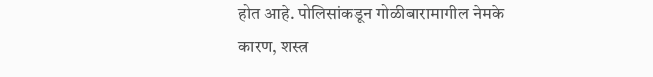होत आहे. पोलिसांकडून गोळीबारामागील नेमके कारण, शस्त्र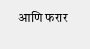आणि फरार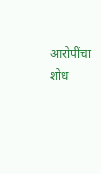आरोपींचा शोध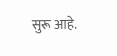सुरू आहे.